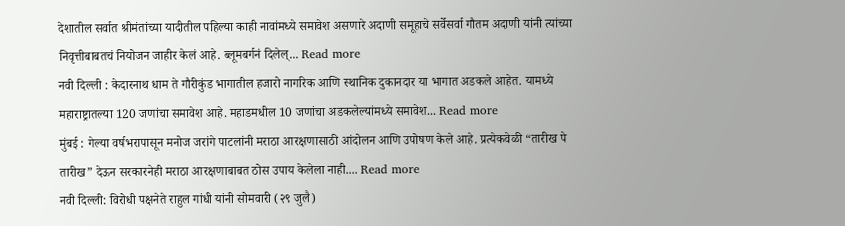देशातील सर्वात श्रीमंतांच्या यादीतील पहिल्या काही नावांमध्ये समावेश असणारे अदाणी समूहाचे सर्वेसर्वा गौतम अदाणी यांनी त्यांच्या निवृत्तीबाबतचं नियोजन जाहीर केलं आहे. ब्लूमबर्गनं दिलेल्... Read more
नवी दिल्ली : केदारनाथ धाम ते गौरीकुंड भागातील हजारो नागरिक आणि स्थानिक दुकानदार या भागात अडकले आहेत. यामध्ये महाराष्ट्रातल्या 120 जणांचा समावेश आहे. महाडमधील 10 जणांचा अडकलेल्यांमध्ये समावेश... Read more
मुंबई : गेल्या वर्षभरापासून मनोज जरांगे पाटलांनी मराठा आरक्षणासाठी आंदोलन आणि उपोषण केले आहे. प्रत्येकवेळी “तारीख पे तारीख” देऊन सरकारनेही मराठा आरक्षणाबाबत ठोस उपाय केलेला नाही.... Read more
नवी दिल्ली: विरोधी पक्षनेते राहुल गांधी यांनी सोमवारी (२९ जुलै)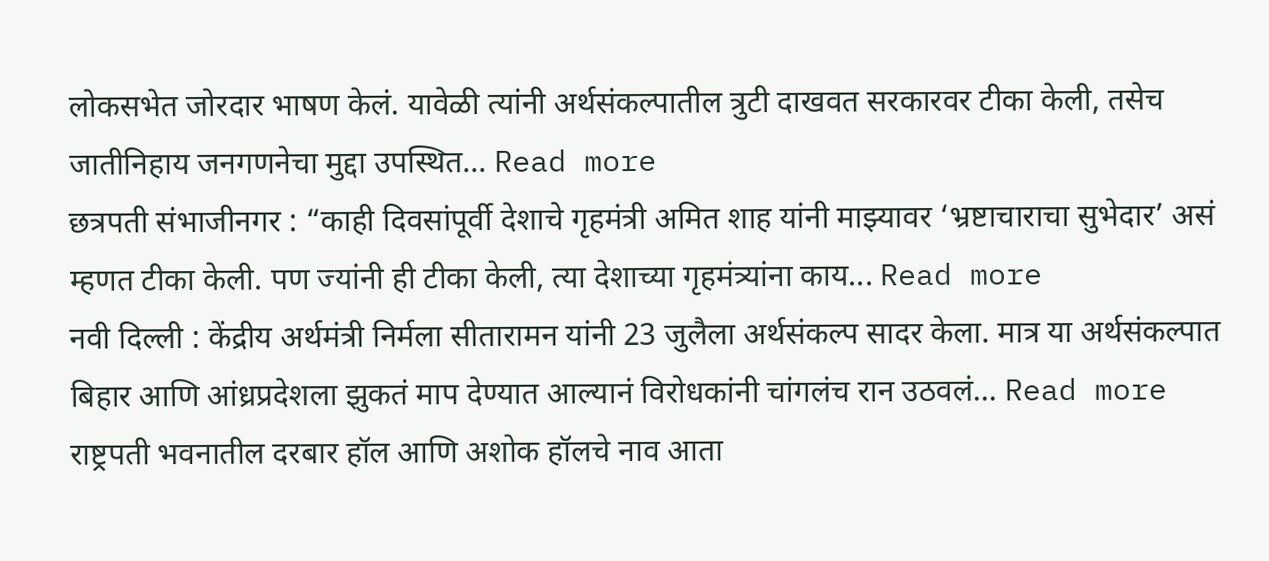लोकसभेत जोरदार भाषण केलं. यावेळी त्यांनी अर्थसंकल्पातील त्रुटी दाखवत सरकारवर टीका केली, तसेच जातीनिहाय जनगणनेचा मुद्दा उपस्थित... Read more
छत्रपती संभाजीनगर : “काही दिवसांपूर्वी देशाचे गृहमंत्री अमित शाह यांनी माझ्यावर ‘भ्रष्टाचाराचा सुभेदार’ असं म्हणत टीका केली. पण ज्यांनी ही टीका केली, त्या देशाच्या गृहमंत्र्यांना काय... Read more
नवी दिल्ली : केंद्रीय अर्थमंत्री निर्मला सीतारामन यांनी 23 जुलैला अर्थसंकल्प सादर केला. मात्र या अर्थसंकल्पात बिहार आणि आंध्रप्रदेशला झुकतं माप देण्यात आल्यानं विरोधकांनी चांगलंच रान उठवलं... Read more
राष्ट्रपती भवनातील दरबार हॉल आणि अशोक हॉलचे नाव आता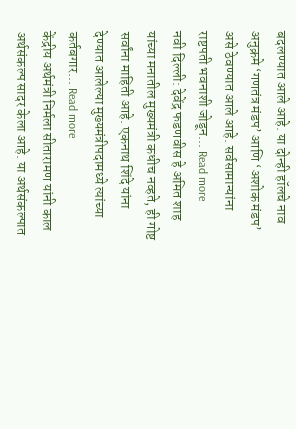बदलण्यात आले आहे. या दोन्ही हॉलचे नाव अनुक्रमे ‘गणतंत्र मंडप’ आणि ‘अशोक मंडप’ असे ठेवण्यात आले आहे. सर्वसामान्यांना राष्टपती भवनाशी जोडून... Read more
नवी दिल्ली: देवेंद्र फडणवीस हे अमित शाह यांच्या मनातील मुख्यमंत्री कधीच नव्हते, ही गोष्ट सर्वांना माहिती आहे. एकनाथ शिंदे यांना देण्यात आलेल्या मुख्यमंत्रीपदामध्ये त्यांच्या कर्तबगार... Read more
केंद्रीय अर्थमंत्री निर्मला सीतारामण यांनी काल अर्थसंकल्प सादर केला आहे. या अर्थसंकल्पात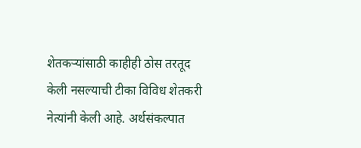शेतकऱ्यांसाठी काहीही ठोस तरतूद केली नसल्याची टीका विविध शेतकरी नेत्यांनी केली आहे. अर्थसंकल्पात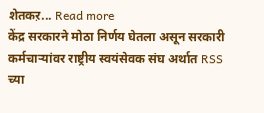शेतकऱ... Read more
केंद्र सरकारने मोठा निर्णय घेतला असून सरकारी कर्मचाऱ्यांवर राष्ट्रीय स्वयंसेवक संघ अर्थात RSS च्या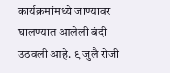कार्यक्रमांमध्ये जाण्यावर घालण्यात आलेली बंदी उठवली आहे. ९ जुलै रोजी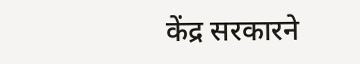केंद्र सरकारने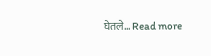घेतले... Read more